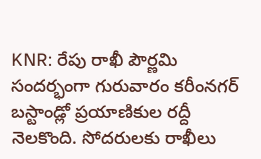KNR: రేపు రాఖీ పౌర్ణమి సందర్భంగా గురువారం కరీంనగర్ బస్టాండ్లో ప్రయాణికుల రద్దీ నెలకొంది. సోదరులకు రాఖీలు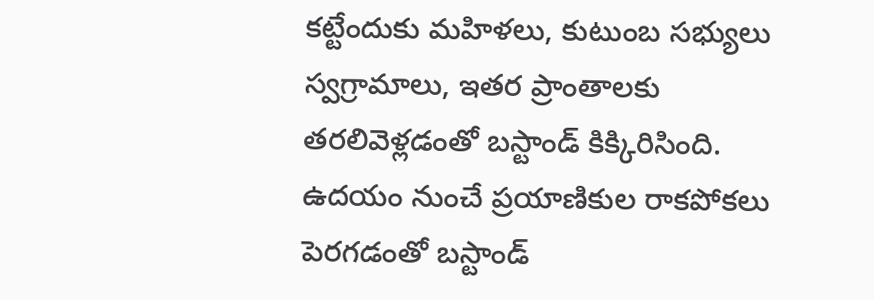కట్టేందుకు మహిళలు, కుటుంబ సభ్యులు స్వగ్రామాలు, ఇతర ప్రాంతాలకు తరలివెళ్లడంతో బస్టాండ్ కిక్కిరిసింది. ఉదయం నుంచే ప్రయాణికుల రాకపోకలు పెరగడంతో బస్టాండ్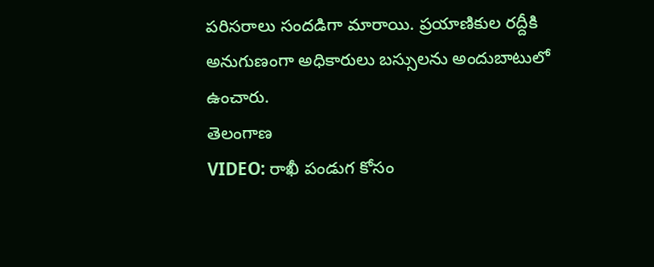పరిసరాలు సందడిగా మారాయి. ప్రయాణికుల రద్దీకి అనుగుణంగా అధికారులు బస్సులను అందుబాటులో ఉంచారు.
తెలంగాణ
VIDEO: రాఖీ పండుగ కోసం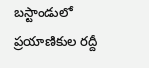బస్టాండులో ప్రయాణికుల రద్దీ